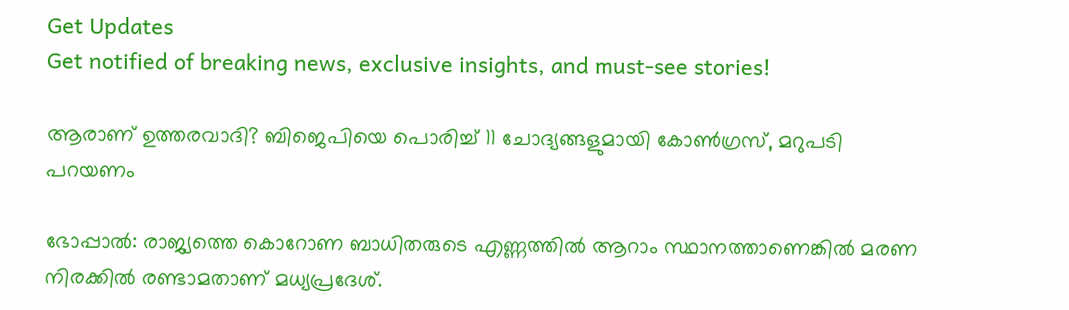Get Updates
Get notified of breaking news, exclusive insights, and must-see stories!

ആരാണ് ഉത്തരവാദി? ബിജെപിയെ പൊരിച്ച് 11 ചോദ്യങ്ങളുമായി കോണ്‍ഗ്രസ്, മറുപടി പറയണം

ഭോപ്പാല്‍: രാജ്യത്തെ കൊറോണ ബാധിതരുടെ എണ്ണത്തില്‍ ആറാം സ്ഥാനത്താണെങ്കില്‍ മരണ നിരക്കില്‍ രണ്ടാമതാണ് മധ്യപ്രദേശ്.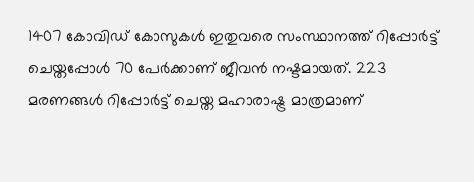1407 കോവിഡ് കോസുകള്‍ ഇതുവരെ സംസ്ഥാനത്ത് റിപ്പോര്‍ട്ട് ചെയ്തപ്പോള്‍ 70 പേര്‍ക്കാണ് ജീവന്‍ നഷ്ടമായത്. 223 മരണങ്ങള്‍ റിപ്പോര്‍ട്ട് ചെയ്ത മഹാരാഷ്ട്ര മാത്രമാണ്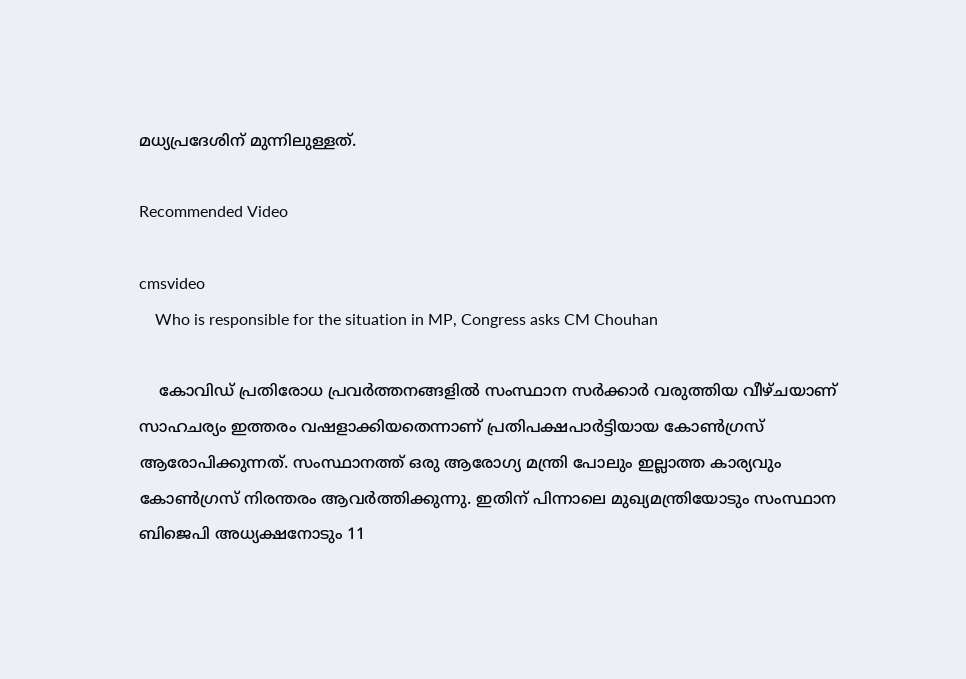മധ്യപ്രദേശിന് മുന്നിലുള്ളത്.

Recommended Video

cmsvideo
    Who is responsible for the situation in MP, Congress asks CM Chouhan

    കോവിഡ് പ്രതിരോധ പ്രവര്‍ത്തനങ്ങളില്‍ സംസ്ഥാന സര്‍ക്കാര്‍ വരുത്തിയ വീഴ്ചയാണ് സാഹചര്യം ഇത്തരം വഷളാക്കിയതെന്നാണ് പ്രതിപക്ഷപാര്‍ട്ടിയായ കോണ്‍ഗ്രസ് ആരോപിക്കുന്നത്. സംസ്ഥാനത്ത് ഒരു ആരോഗ്യ മന്ത്രി പോലും ഇല്ലാത്ത കാര്യവും കോണ്‍ഗ്രസ് നിരന്തരം ആവര്‍ത്തിക്കുന്നു. ഇതിന് പിന്നാലെ മുഖ്യമന്ത്രിയോടും സംസ്ഥാന ബിജെപി അധ്യക്ഷനോടും 11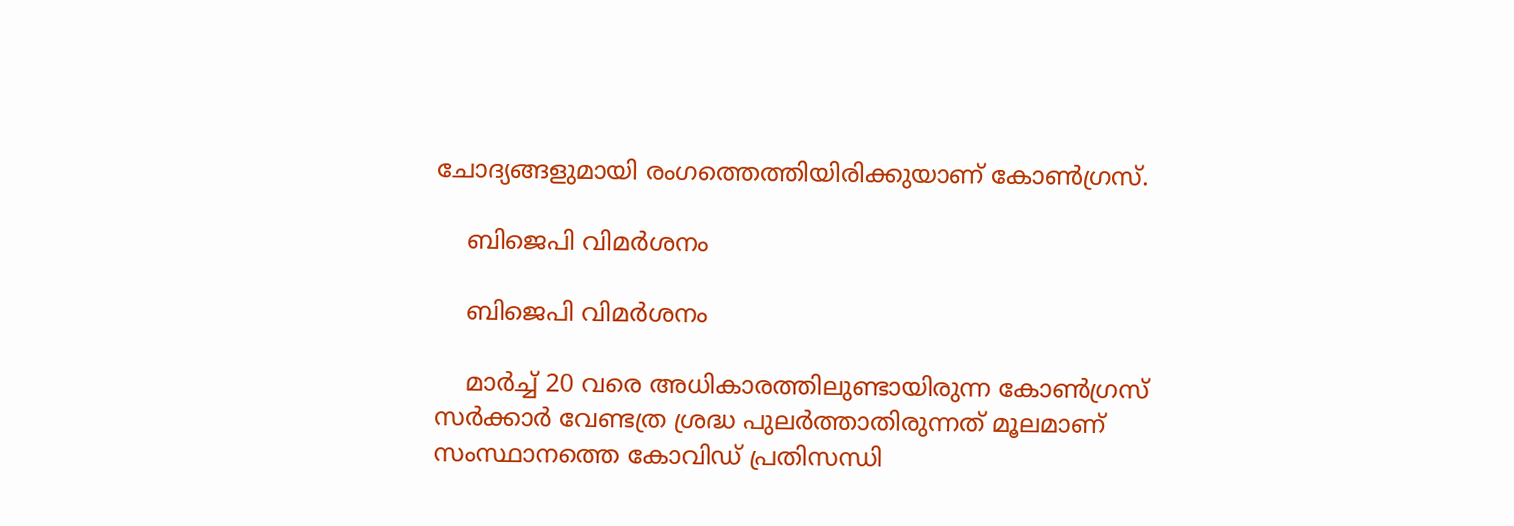ചോദ്യങ്ങളുമായി രംഗത്തെത്തിയിരിക്കുയാണ് കോണ്‍ഗ്രസ്.

    ബിജെപി വിമര്‍ശനം

    ബിജെപി വിമര്‍ശനം

    മാര്‍ച്ച് 20 വരെ അധികാരത്തിലുണ്ടായിരുന്ന കോണ്‍ഗ്രസ് സര്‍ക്കാര്‍ വേണ്ടത്ര ശ്രദ്ധ പുലര്‍ത്താതിരുന്നത് മൂലമാണ് സംസ്ഥാനത്തെ കോവിഡ് പ്രതിസന്ധി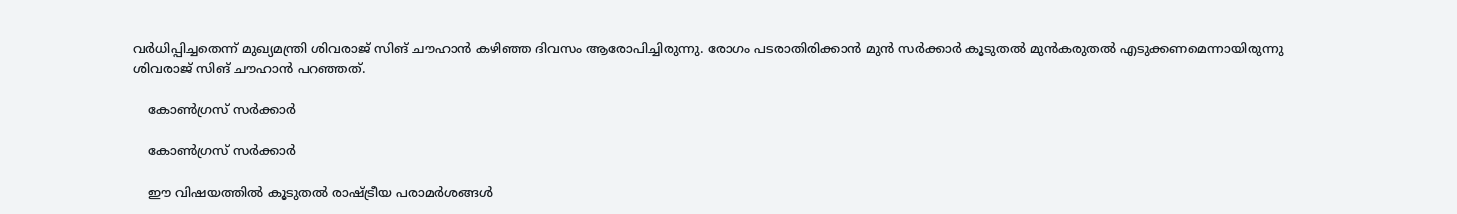വര്‍ധിപ്പിച്ചതെന്ന് മുഖ്യമന്ത്രി ശിവരാജ് സിങ് ചൗഹാന്‍ കഴിഞ്ഞ ദിവസം ആരോപിച്ചിരുന്നു. രോഗം പടരാതിരിക്കാന്‍ മുന്‍ സര്‍ക്കാര്‍ കൂടുതല്‍ മുന്‍കരുതല്‍ എടുക്കണമെന്നായിരുന്നു ശിവരാജ് സിങ് ചൗഹാന്‍ പറഞ്ഞത്.

    കോൺഗ്രസ് സർക്കാർ

    കോൺഗ്രസ് സർക്കാർ

    ഈ വിഷയത്തില്‍ കൂടുതല്‍ രാഷ്ട്രീയ പരാമര്‍ശങ്ങള്‍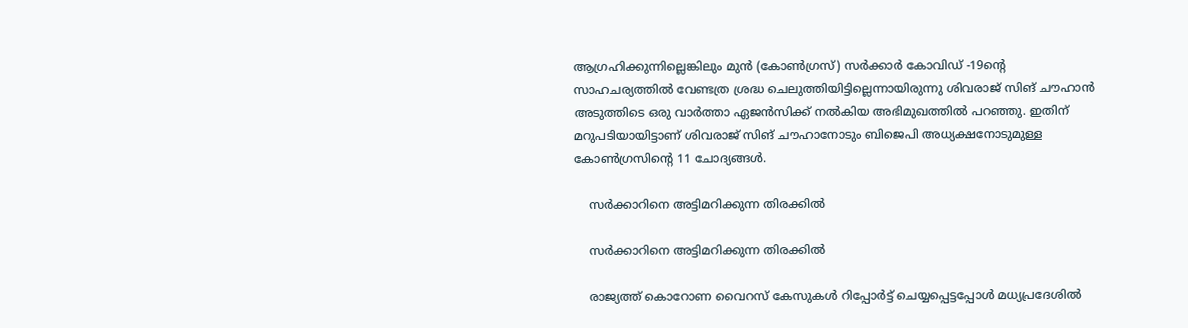ആഗ്രഹിക്കുന്നില്ലെങ്കിലും മുൻ (കോൺഗ്രസ്) സർക്കാർ കോവിഡ് -19ന്‍റെ സാഹചര്യത്തില്‍ വേണ്ടത്ര ശ്രദ്ധ ചെലുത്തിയിട്ടില്ലെന്നായിരുന്നു ശിവരാജ് സിങ് ചൗഹാന്‍ അടുത്തിടെ ഒരു വാര്‍ത്താ ഏജന്‍സിക്ക് നല്‍കിയ അഭിമുഖത്തില്‍ പറഞ്ഞു. ഇതിന് മറുപടിയായിട്ടാണ് ശിവരാജ് സിങ് ചൗഹാനോടും ബിജെപി അധ്യക്ഷനോടുമുള്ള കോണ്‍ഗ്രസിന്‍റെ 11 ചോദ്യങ്ങള്‍.

    സര്‍ക്കാറിനെ അട്ടിമറിക്കുന്ന തിരക്കില്‍

    സര്‍ക്കാറിനെ അട്ടിമറിക്കുന്ന തിരക്കില്‍

    രാജ്യത്ത് കൊറോണ വൈറസ് കേസുകള്‍ റിപ്പോര്‍ട്ട് ചെയ്യപ്പെട്ടപ്പോള്‍ മധ്യപ്രദേശില്‍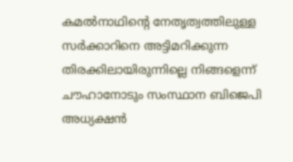കമല്‍നാഥിന്‍റെ നേതൃത്വത്തിലുള്ള സര്‍ക്കാറിനെ അട്ടിമറിക്കുന്ന തിരക്കിലായിരുന്നില്ലെ നിങ്ങളെന്ന് ചൗഹാനോടും സംസ്ഥാന ബിജെപി അധ്യക്ഷന്‍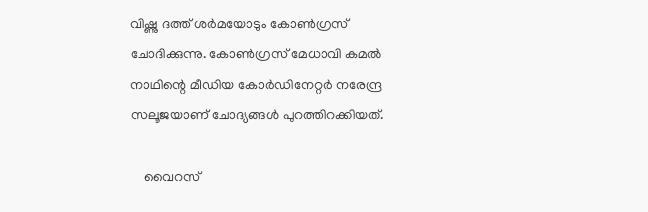വിഷ്ണു ദത്ത് ശര്‍മയോടും കോണ്‍ഗ്രസ് ചോദിക്കുന്നു. കോൺഗ്രസ് മേധാവി കമൽ നാഥിന്റെ മീഡിയ കോർഡിനേറ്റർ നരേന്ദ്ര സലൂജയാണ് ചോദ്യങ്ങള്‍ പുറത്തിറക്കിയത്.

    വൈറസ്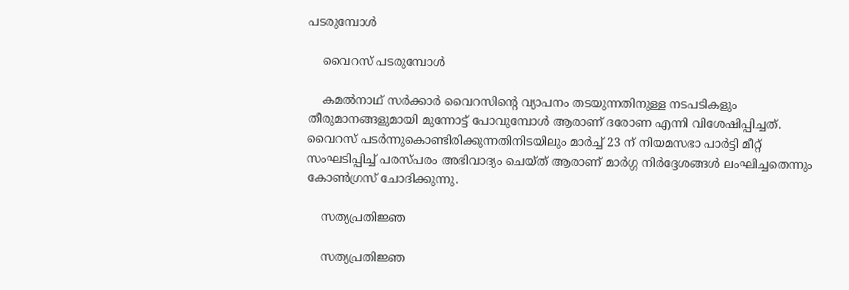പടരുമ്പോള്‍

    വൈറസ് പടരുമ്പോള്‍

    കമല്‍നാഥ് സര്‍ക്കാര്‍ വൈറസിന്‍റെ വ്യാപനം തടയുന്നതിനുള്ള നടപടികളും തീരുമാനങ്ങളുമായി മുന്നോട്ട് പോവുമ്പോള്‍ ആരാണ് ദരോണ എന്നി വിശേഷിപ്പിച്ചത്. വൈറസ് പടര്‍ന്നുകൊണ്ടിരിക്കുന്നതിനിടയിലും മാര്‍ച്ച് 23 ന് നിയമസഭാ പാര്‍ട്ടി മീറ്റ് സംഘടിപ്പിച്ച് പരസ്പരം അഭിവാദ്യം ചെയ്ത് ആരാണ് മാര്‍ഗ്ഗ നിര്‍ദ്ദേശങ്ങള്‍ ലംഘിച്ചതെന്നും കോണ്‍ഗ്രസ് ചോദിക്കുന്നു.

    സത്യപ്രതിജ്ഞ

    സത്യപ്രതിജ്ഞ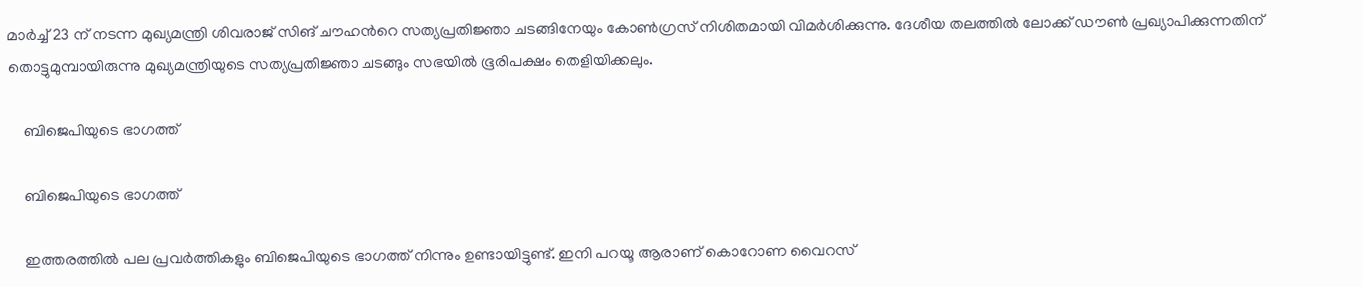മാര്‍ച്ച് 23 ന് നടന്ന മുഖ്യമന്ത്രി ശിവരാജ് സിങ് ചൗഹന്‍റെ സത്യപ്രതിജ്ഞാ ചടങ്ങിനേയും കോണ്‍ഗ്രസ് നിശിതമായി വിമര്‍ശിക്കുന്നു. ദേശീയ തലത്തില്‍ ലോക്ക് ഡൗണ്‍ പ്രഖ്യാപിക്കുന്നതിന് തൊട്ടുമുമ്പായിരുന്നു മുഖ്യമന്ത്രിയുടെ സത്യപ്രതിജ്ഞാ ചടങ്ങും സഭയില്‍ ഭൂരിപക്ഷം തെളിയിക്കലും.

    ബിജെപിയുടെ ഭാഗത്ത്

    ബിജെപിയുടെ ഭാഗത്ത്

    ഇത്തരത്തില്‍ പല പ്രവര്‍ത്തികളും ബിജെപിയുടെ ഭാഗത്ത് നിന്നും ഉണ്ടായിട്ടുണ്ട്. ഇനി പറയൂ ആരാണ് കൊറോണ വൈറസ്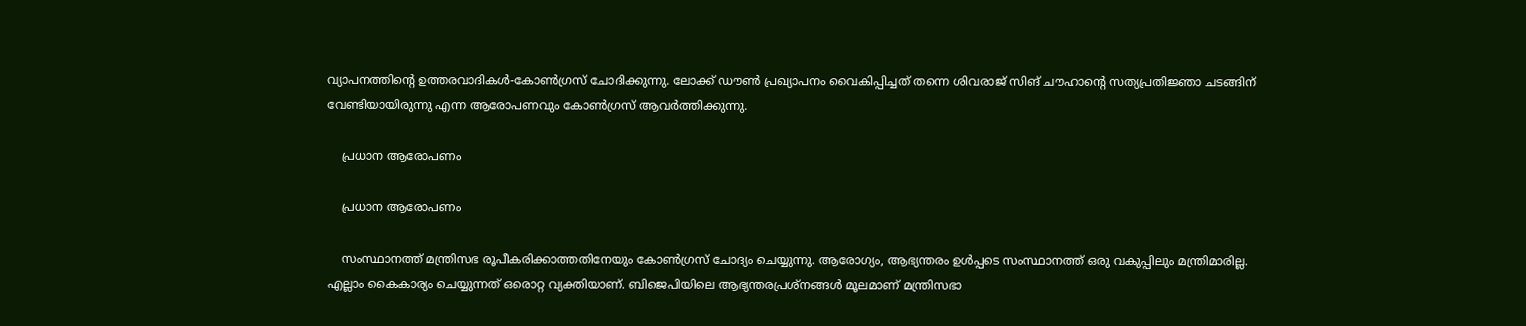വ്യാപനത്തിന്‍റെ ഉത്തരവാദികള്‍-കോണ്‍ഗ്രസ് ചോദിക്കുന്നു. ലോക്ക് ഡൗണ്‍ പ്രഖ്യാപനം വൈകിപ്പിച്ചത് തന്നെ ശിവരാജ് സിങ് ചൗഹാന്‍റെ സത്യപ്രതിജ്ഞാ ചടങ്ങിന് വേണ്ടിയായിരുന്നു എന്ന ആരോപണവും കോണ്‍ഗ്രസ് ആവര്‍ത്തിക്കുന്നു.

    പ്രധാന ആരോപണം

    പ്രധാന ആരോപണം

    സംസ്ഥാനത്ത് മന്ത്രിസഭ രൂപീകരിക്കാത്തതിനേയും കോണ്‍ഗ്രസ് ചോദ്യം ചെയ്യുന്നു. ആരോഗ്യം, ആഭ്യന്തരം ഉള്‍പ്പടെ സംസ്ഥാനത്ത് ഒരു വകുപ്പിലും മന്ത്രിമാരില്ല. എല്ലാം കൈകാര്യം ചെയ്യുന്നത് ഒരൊറ്റ വ്യക്തിയാണ്. ബിജെപിയിലെ ആഭ്യന്തരപ്രശ്നങ്ങള്‍ മൂലമാണ് മന്ത്രിസഭാ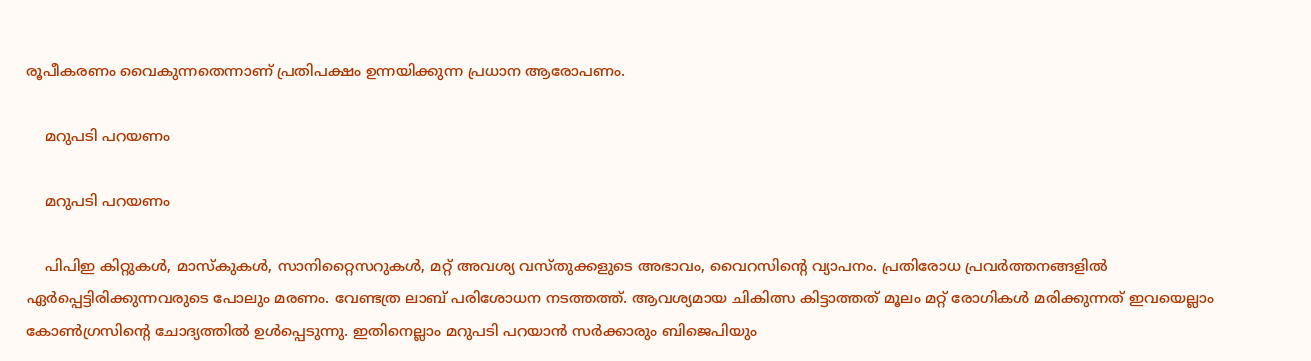രൂപീകരണം വൈകുന്നതെന്നാണ് പ്രതിപക്ഷം ഉന്നയിക്കുന്ന പ്രധാന ആരോപണം.

    മറുപടി പറയണം

    മറുപടി പറയണം

    പിപിഇ കിറ്റുകൾ, മാസ്കുകൾ, സാനിറ്റൈസറുകൾ, മറ്റ് അവശ്യ വസ്തുക്കളുടെ അഭാവം, വൈറസിന്‍റെ വ്യാപനം. പ്രതിരോധ പ്രവര്‍ത്തനങ്ങളില്‍ ഏര്‍പ്പെട്ടിരിക്കുന്നവരുടെ പോലും മരണം. വേണ്ടത്ര ലാബ് പരിശോധന നടത്തത്ത്. ആവശ്യമായ ചികിത്സ കിട്ടാത്തത് മൂലം മറ്റ് രോഗികള്‍ മരിക്കുന്നത് ഇവയെല്ലാം കോണ്‍ഗ്രസിന്‍റെ ചോദ്യത്തില്‍ ഉള്‍പ്പെടുന്നു. ഇതിനെല്ലാം മറുപടി പറയാന്‍ സര്‍ക്കാരും ബിജെപിയും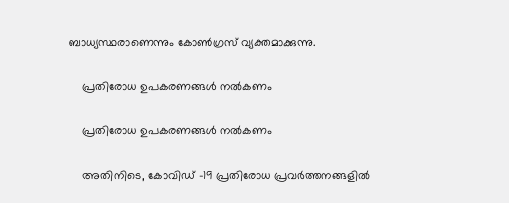ബാധ്യസ്ഥരാണെന്നും കോണ്‍ഗ്രസ് വ്യക്തമാക്കുന്നു.

    പ്രതിരോധ ഉപകരണങ്ങൾ നൽകണം

    പ്രതിരോധ ഉപകരണങ്ങൾ നൽകണം

    അതിനിടെ, കോവിഡ് -19 പ്രതിരോധ പ്രവര്‍ത്തനങ്ങളില്‍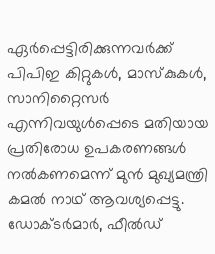ഏർപ്പെട്ടിരിക്കുന്നവര്‍ക്ക് പിപിഇ കിറ്റുകൾ, മാസ്കുകൾ, സാനിറ്റൈസർ എന്നിവയുൾപ്പെടെ മതിയായ പ്രതിരോധ ഉപകരണങ്ങൾ നൽകണമെന്ന് മുൻ മുഖ്യമന്ത്രി കമൽ നാഥ് ആവശ്യപ്പെട്ടു. ഡോക്ടർമാർ, ഫീൽഡ്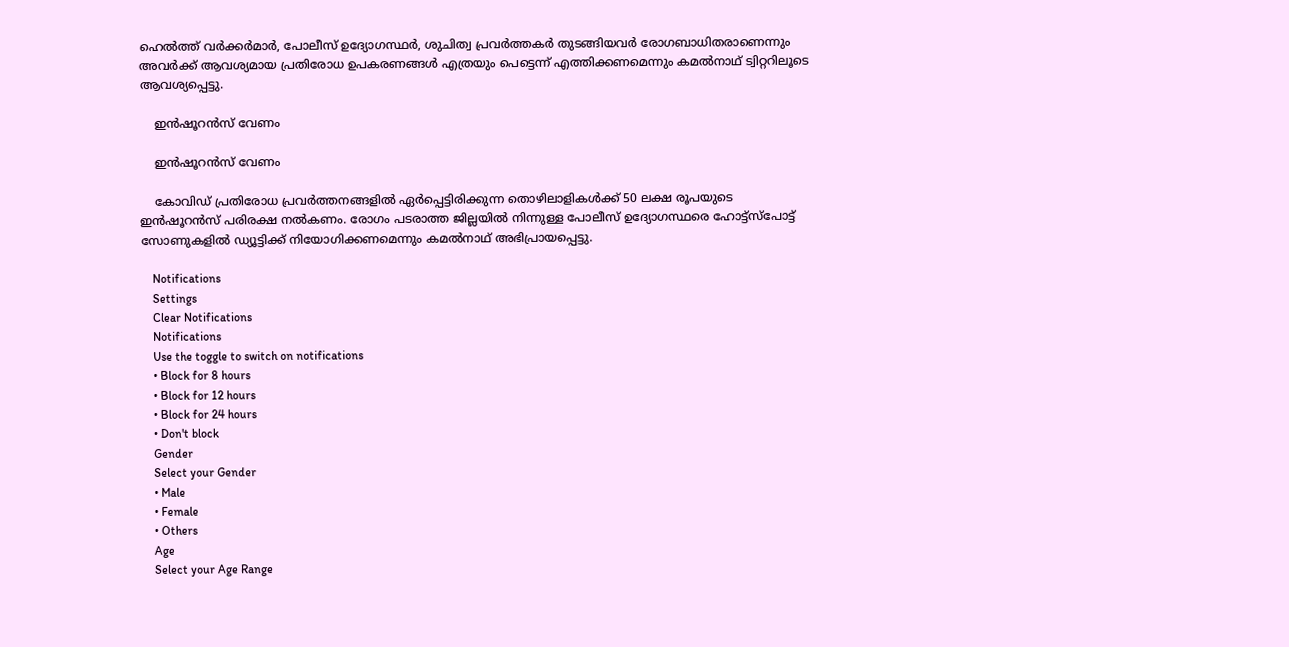ഹെൽത്ത് വർക്കർമാർ, പോലീസ് ഉദ്യോഗസ്ഥർ, ശുചിത്വ പ്രവർത്തകർ തുടങ്ങിയവർ രോഗബാധിതരാണെന്നും അവർക്ക് ആവശ്യമായ പ്രതിരോധ ഉപകരണങ്ങൾ എത്രയും പെട്ടെന്ന് എത്തിക്കണമെന്നും കമല്‍നാഥ് ട്വിറ്ററിലൂടെ ആവശ്യപ്പെട്ടു.

    ഇന്‍ഷൂറന്‍സ് വേണം

    ഇന്‍ഷൂറന്‍സ് വേണം

    കോവിഡ് പ്രതിരോധ പ്രവര്‍ത്തനങ്ങളില്‍ ഏര്‍പ്പെട്ടിരിക്കുന്ന തൊഴിലാളികള്‍ക്ക് 50 ലക്ഷ രൂപയുടെ ഇന്‍ഷൂറന്‍സ് പരിരക്ഷ നല്‍കണം. രോഗം പടരാത്ത ജില്ലയില്‍ നിന്നുള്ള പോലീസ് ഉദ്യോഗസ്ഥരെ ഹോട്ട്സ്പോട്ട് സോണുകളില്‍ ഡ്യൂട്ടിക്ക് നിയോഗിക്കണമെന്നും കമല്‍നാഥ് അഭിപ്രായപ്പെട്ടു.

    Notifications
    Settings
    Clear Notifications
    Notifications
    Use the toggle to switch on notifications
    • Block for 8 hours
    • Block for 12 hours
    • Block for 24 hours
    • Don't block
    Gender
    Select your Gender
    • Male
    • Female
    • Others
    Age
    Select your Age Range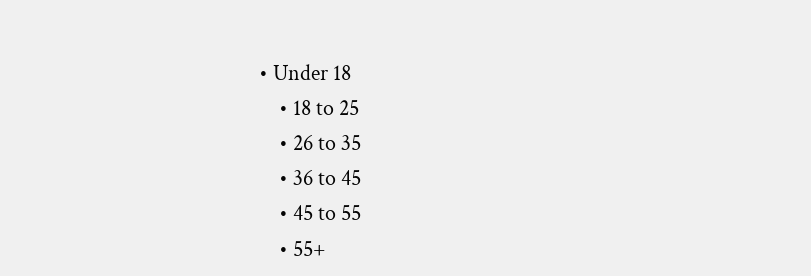• Under 18
    • 18 to 25
    • 26 to 35
    • 36 to 45
    • 45 to 55
    • 55+